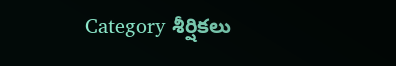Category శీర్షికలు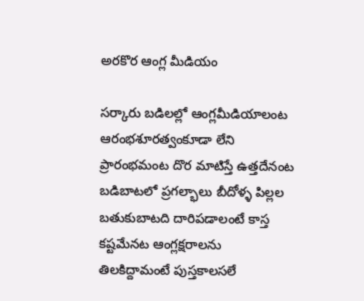అరకొర ఆంగ్ల మీడియం

సర్కారు బడిలల్లో ఆంగ్లమీడియాలంట ఆరంభశూరత్వంకూడా లేని ప్రారంభమంట దొర మాటిస్తే ఉత్తదేనంట బడిబాటలో ప్రగల్భాలు బీదోళ్ళ పిల్లల బతుకుబాటది దారిపడాలంటే కాస్త కష్టమేనట ఆంగ్లక్షరాలను తిలకిద్దామంటే పుస్తకాలసలే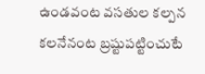ఉండవంట వసతుల కల్పన కలనేనంట బ్రష్టుపట్టించుటే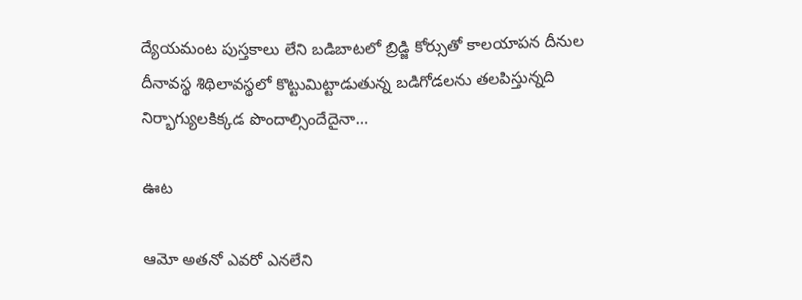ద్యేయమంట పుస్తకాలు లేని బడిబాటలో బ్రిడ్జి కోర్సుతో కాలయాపన దీనుల దీనావస్థ శిథిలావస్థలో కొట్టుమిట్టాడుతున్న బడిగోడలను తలపిస్తున్నది నిర్భాగ్యులకిక్కడ పొందాల్సిందేదైనా…

ఊట

ఆమో అతనో ఎవరో ఎనలేని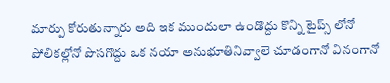మార్పు కోరుతున్నారు అది ఇక ముందులా ఉండొద్దు కొన్ని టైప్స్ ‌లోనో పోలికల్లోనో పొసగొద్దు ఒక నయా అనుభూతినివ్వాలె చూడంగానో వినంగానో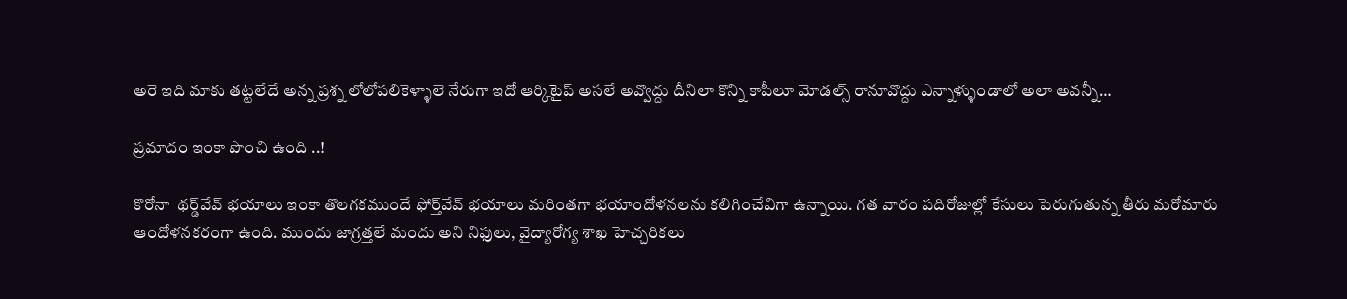అరె ఇది మాకు తట్టలేదే అన్న ప్రశ్న లోలోపలికెళ్ళాలె నేరుగా ఇదో ఆర్కిటైప్‌ అసలే అవ్వొద్దు దీనిలా కొన్ని కాపీలూ మోడల్స్ ‌రానూవొద్దు ఎన్నాళ్ళుండాలో అలా అవన్నీ…

ప్రమాదం ఇంకా పొంచి ఉంది ..!

కొరోనా  థర్డ్‌వేవ్‌ ‌భయాలు ఇంకా తొలగకముందే ఫోర్త్‌వేవ్‌ ‌భయాలు మరింతగా భయాందోళనలను కలిగించేవిగా ఉన్నాయి. గత వారం పదిరోజుల్లో కేసులు పెరుగుతున్న తీరు మరోమారు ఆందోళనకరంగా ఉంది. ముందు జాగ్రత్తలే మందు అని నిఫులు, వైద్యారోగ్య శాఖ హెచ్చరికలు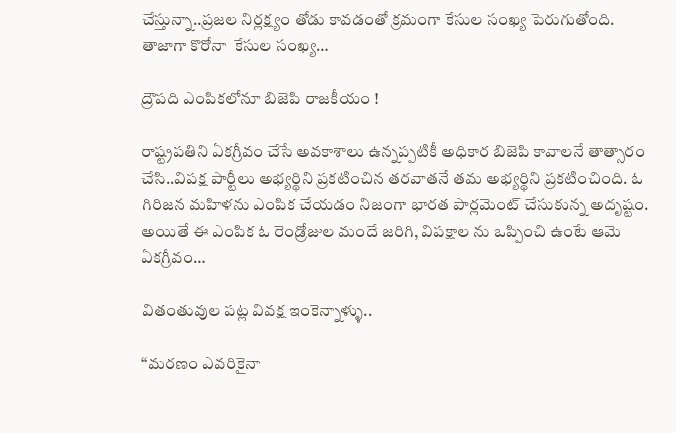చేస్తున్నా..ప్రజల నిర్లక్ష్యం తోడు కావడంతో క్రమంగా కేసుల సంఖ్య పెరుగుతోంది. తాజాగా కొరోనా  కేసుల సంఖ్య…

ద్రౌపది ఎంపికలోనూ బిజెపి రాజకీయం !

రాష్ట్రపతిని ఏకగ్రీవం చేసే అవకాశాలు ఉన్నప్పటికీ అధికార బిజెపి కావాలనే తాత్సారం చేసి..విపక్ష పార్టీలు అభ్యర్థిని ప్రకటించిన తరవాతనే తమ అభ్యర్థిని ప్రకటించింది. ఓ గిరిజన మహిళను ఎంపిక చేయడం నిజంగా భారత పార్లమెంట్‌ ‌చేసుకున్న అదృష్టం. అయితే ఈ ఎంపిక ఓ రెండ్రోజుల మందే జరిగి, విపక్షాల ను ఒప్పించి ఉంటే ఆమె ఏకగ్రీవం…

వితంతువుల పట్ల వివక్ష ఇంకెన్నాళ్ళు..

‘‘మరణం ఎవరికైనా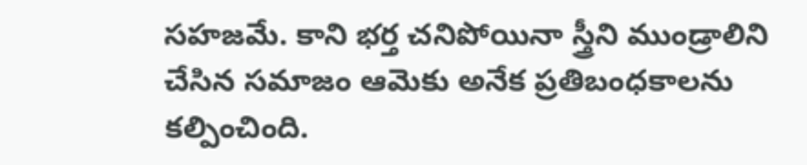సహజమే. కాని భర్త చనిపోయినా స్త్రీని ముండ్రాలిని చేసిన సమాజం ఆమెకు అనేక ప్రతిబంధకాలను కల్పించింది.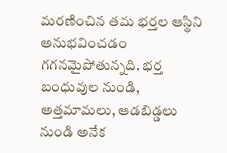మరణించిన తమ భర్తల ఆస్థిని అనుభవించడం గగనమైపోతున్నది. భర్త బంధువుల నుండి, అత్తమామలు, ఆడబిడ్డలు నుండి అనేక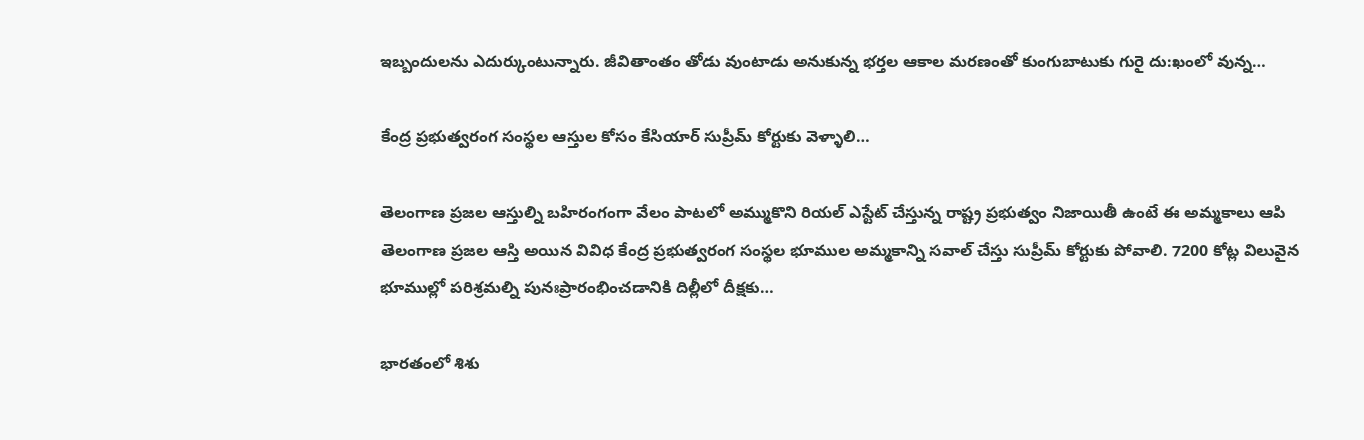ఇబ్బందులను ఎదుర్కుంటున్నారు. జీవితాంతం తోడు వుంటాడు అనుకున్న భర్తల ఆకాల మరణంతో కుంగుబాటుకు గురై దు:ఖంలో వున్న…

కేంద్ర ప్రభుత్వరంగ సంస్థల ఆస్తుల కోసం కేసియార్‌ ‌సుప్రీమ్‌ ‌కోర్టుకు వెళ్ళాలి…

తెలంగాణ ప్రజల ఆస్తుల్ని బహిరంగంగా వేలం పాటలో అమ్ముకొని రియల్‌ ఎస్టేట్‌ ‌చేస్తున్న రాష్ట్ర ప్రభుత్వం నిజాయితీ ఉంటే ఈ అమ్మకాలు ఆపి తెలంగాణ ప్రజల ఆస్తి అయిన వివిధ కేంద్ర ప్రభుత్వరంగ సంస్థల భూముల అమ్మకాన్ని సవాల్‌ ‌చేస్తు సుప్రీమ్‌ ‌కోర్టుకు పోవాలి. 7200 కోట్ల విలువైన భూముల్లో పరిశ్రమల్ని పునఃప్రారంభించడానికి దిల్లీలో దీక్షకు…

భారతంలో శిశు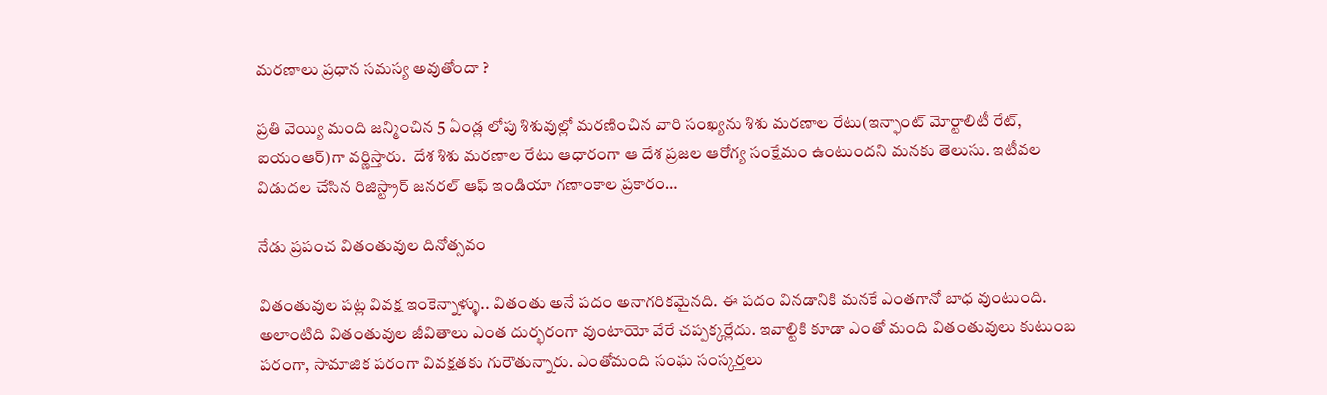మరణాలు ప్రధాన సమస్య అవుతోందా ?

ప్రతి వెయ్యి మంది జన్మించిన 5 ఏండ్ల లోపు శిశువుల్లో మరణించిన వారి సంఖ్యను శిశు మరణాల రేటు(ఇన్ఫాంట్‌ ‌మోర్టాలిటీ రేట్‌, ఐయంఆర్‌)గా వర్ణిస్తారు.  దేశ శిశు మరణాల రేటు ఆధారంగా ఆ దేశ ప్రజల ఆరోగ్య సంక్షేమం ఉంటుందని మనకు తెలుసు. ఇటీవల విడుదల చేసిన రిజిస్ట్రార్‌ ‌జనరల్‌ ఆఫ్‌ ఇం‌డియా గణాంకాల ప్రకారం…

నేడు ప్రపంచ వితంతువుల దినోత్సవం

వితంతువుల పట్ల వివక్ష ఇంకెన్నాళ్ళు.. వితంతు అనే పదం అనాగరికమైనది. ఈ పదం వినడానికి మనకే ఎంతగానో బాధ వుంటుంది. అలాంటిది వితంతువుల జీవితాలు ఎంత దుర్భరంగా వుంటాయో వేరే చప్పక్కర్లేదు. ఇవాల్టికి కూడా ఎంతో మంది వితంతువులు కుటుంబ పరంగా, సామాజిక పరంగా వివక్షతకు గురౌతున్నారు. ఎంతోమంది సంఘ సంస్కర్తలు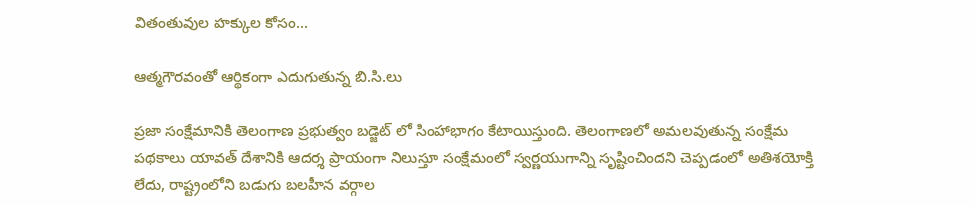వితంతువుల హక్కుల కోసం…

ఆత్మగౌరవంతో ఆర్థికంగా ఎదుగుతున్న బి.సి.లు

ప్రజా సంక్షేమానికి తెలంగాణ ప్రభుత్వం బడ్జెట్‌ ‌లో సింహాభాగం కేటాయిస్తుంది. తెలంగాణలో అమలవుతున్న సంక్షేమ పథకాలు యావత్‌ ‌దేశానికి ఆదర్శ ప్రాయంగా నిలుస్తూ సంక్షేమంలో స్వర్ణయుగాన్ని సృష్టించిందని చెప్పడంలో అతిశయోక్తి లేదు, రాష్ట్రంలోని బడుగు బలహీన వర్గాల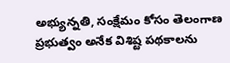అభ్యున్నతి, సంక్షేమం కోసం తెలంగాణ ప్రభుత్వం అనేక విశిష్ట పథకాలను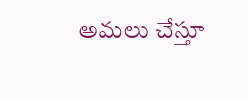అమలు చేస్తూ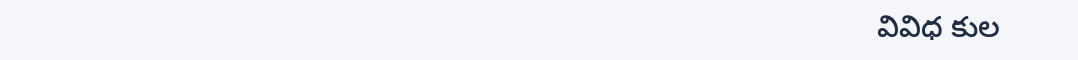వివిధ కుల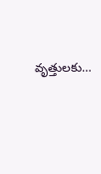వృత్తులకు…